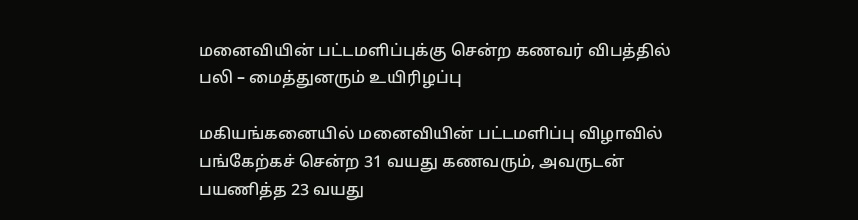மனைவியின் பட்டமளிப்புக்கு சென்ற கணவர் விபத்தில் பலி – மைத்துனரும் உயிரிழப்பு

மகியங்கனையில் மனைவியின் பட்டமளிப்பு விழாவில் பங்கேற்கச் சென்ற 31 வயது கணவரும், அவருடன் பயணித்த 23 வயது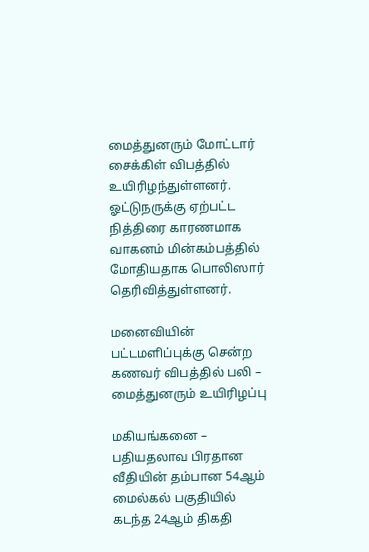மைத்துனரும் மோட்டார் சைக்கிள் விபத்தில் உயிரிழந்துள்ளனர். ஓட்டுநருக்கு ஏற்பட்ட நித்திரை காரணமாக வாகனம் மின்கம்பத்தில் மோதியதாக பொலிஸார் தெரிவித்துள்ளனர்.

மனைவியின் பட்டமளிப்புக்கு சென்ற கணவர் விபத்தில் பலி – மைத்துனரும் உயிரிழப்பு

மகியங்கனை – பதியதலாவ பிரதான வீதியின் தம்பான 54ஆம் மைல்கல் பகுதியில் கடந்த 24ஆம் திகதி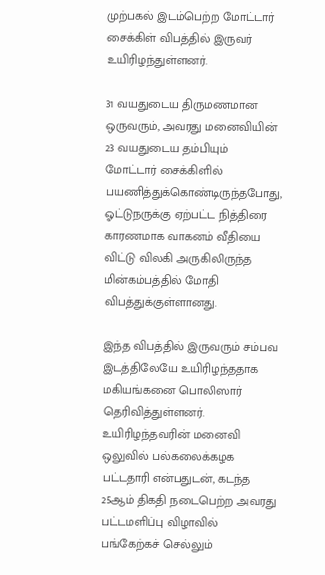முற்பகல் இடம்பெற்ற மோட்டார் சைக்கிள் விபத்தில் இருவர் உயிரிழந்துள்ளனர்.

31 வயதுடைய திருமணமான ஒருவரும், அவரது மனைவியின் 23 வயதுடைய தம்பியும் மோட்டார் சைக்கிளில் பயணித்துக்கொண்டிருந்தபோது, ஓட்டுநருக்கு ஏற்பட்ட நித்திரை காரணமாக வாகனம் வீதியை விட்டு விலகி அருகிலிருந்த மின்கம்பத்தில் மோதி விபத்துக்குள்ளானது.

இந்த விபத்தில் இருவரும் சம்பவ இடத்திலேயே உயிரிழந்ததாக மகியங்கனை பொலிஸார் தெரிவித்துள்ளனர். உயிரிழந்தவரின் மனைவி ஒலுவில் பல்கலைக்கழக பட்டதாரி என்பதுடன், கடந்த 25ஆம் திகதி நடைபெற்ற அவரது பட்டமளிப்பு விழாவில் பங்கேற்கச் செல்லும்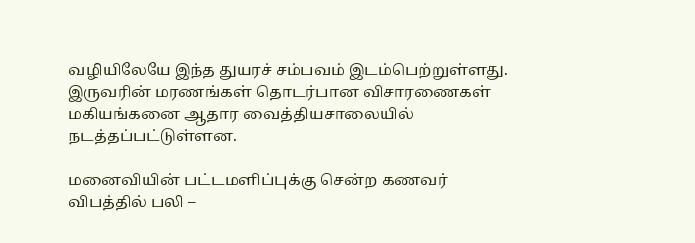வழியிலேயே இந்த துயரச் சம்பவம் இடம்பெற்றுள்ளது. இருவரின் மரணங்கள் தொடர்பான விசாரணைகள் மகியங்கனை ஆதார வைத்தியசாலையில் நடத்தப்பட்டுள்ளன.

மனைவியின் பட்டமளிப்புக்கு சென்ற கணவர் விபத்தில் பலி –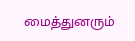மைத்துனரும்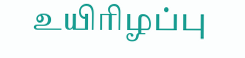உயிரிழப்பு